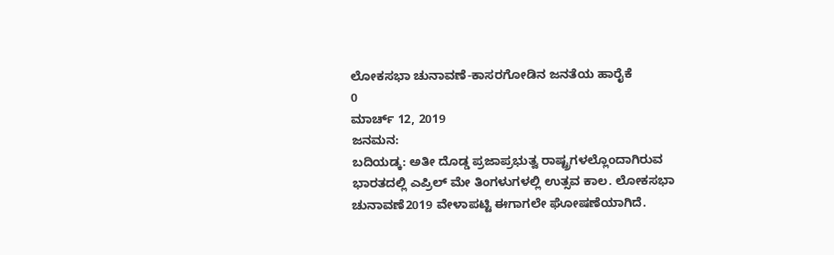ಲೋಕಸಭಾ ಚುನಾವಣೆ-ಕಾಸರಗೋಡಿನ ಜನತೆಯ ಹಾರೈಕೆ
0
ಮಾರ್ಚ್ 12, 2019
ಜನಮನ:
ಬದಿಯಡ್ಕ: ಅತೀ ದೊಡ್ಡ ಪ್ರಜಾಪ್ರಭುತ್ವ ರಾಷ್ಟ್ರಗಳಲ್ಲೊಂದಾಗಿರುವ ಭಾರತದಲ್ಲಿ ಎಪ್ರಿಲ್ ಮೇ ತಿಂಗಳುಗಳಲ್ಲಿ ಉತ್ಸವ ಕಾಲ. ಲೋಕಸಭಾ ಚುನಾವಣೆ2019 ವೇಳಾಪಟ್ಟಿ ಈಗಾಗಲೇ ಘೋಷಣೆಯಾಗಿದೆ.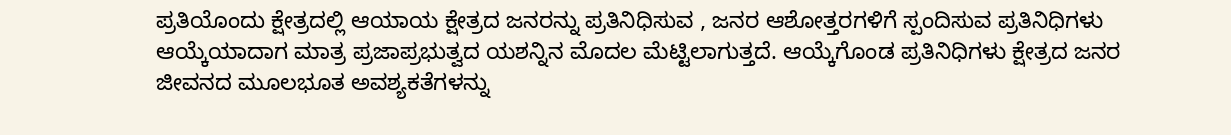ಪ್ರತಿಯೊಂದು ಕ್ಷೇತ್ರದಲ್ಲಿ ಆಯಾಯ ಕ್ಷೇತ್ರದ ಜನರನ್ನು ಪ್ರತಿನಿಧಿಸುವ , ಜನರ ಆಶೋತ್ತರಗಳಿಗೆ ಸ್ಪಂದಿಸುವ ಪ್ರತಿನಿಧಿಗಳು ಆಯ್ಕೆಯಾದಾಗ ಮಾತ್ರ ಪ್ರಜಾಪ್ರಭುತ್ವದ ಯಶನ್ನಿನ ಮೊದಲ ಮೆಟ್ಟಿಲಾಗುತ್ತದೆ. ಆಯ್ಕೆಗೊಂಡ ಪ್ರತಿನಿಧಿಗಳು ಕ್ಷೇತ್ರದ ಜನರ ಜೀವನದ ಮೂಲಭೂತ ಅವಶ್ಯಕತೆಗಳನ್ನು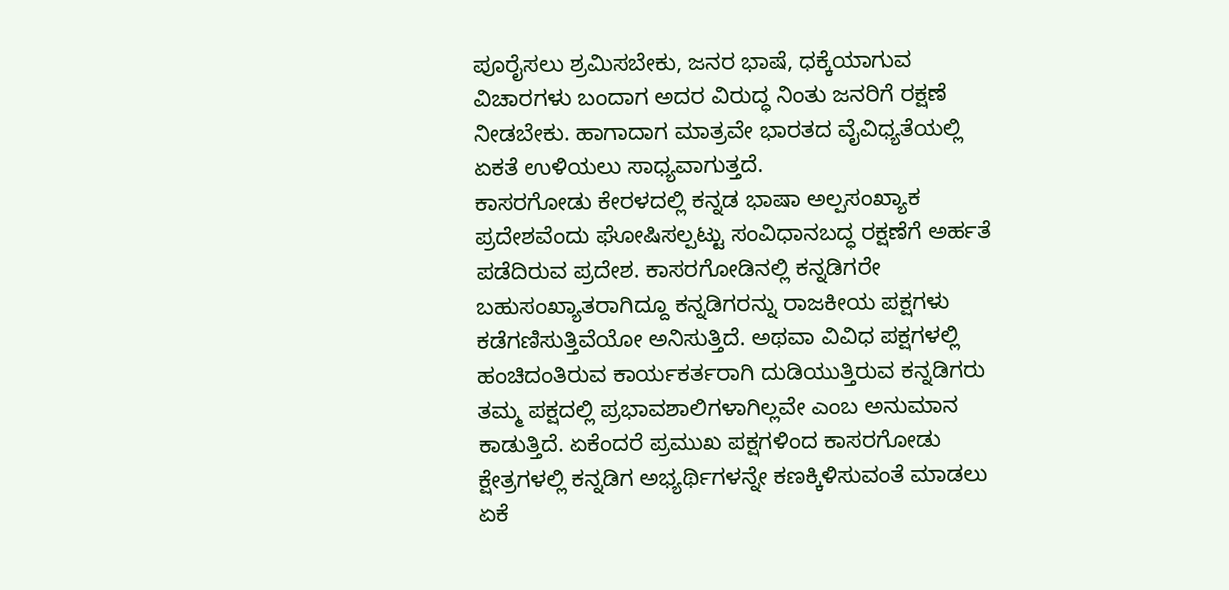ಪೂರೈಸಲು ಶ್ರಮಿಸಬೇಕು, ಜನರ ಭಾಷೆ, ಧಕ್ಕೆಯಾಗುವ ವಿಚಾರಗಳು ಬಂದಾಗ ಅದರ ವಿರುದ್ಧ ನಿಂತು ಜನರಿಗೆ ರಕ್ಷಣೆ ನೀಡಬೇಕು. ಹಾಗಾದಾಗ ಮಾತ್ರವೇ ಭಾರತದ ವೈವಿಧ್ಯತೆಯಲ್ಲಿ ಏಕತೆ ಉಳಿಯಲು ಸಾಧ್ಯವಾಗುತ್ತದೆ.
ಕಾಸರಗೋಡು ಕೇರಳದಲ್ಲಿ ಕನ್ನಡ ಭಾಷಾ ಅಲ್ಪಸಂಖ್ಯಾಕ ಪ್ರದೇಶವೆಂದು ಘೋಷಿಸಲ್ಪಟ್ಟು ಸಂವಿಧಾನಬದ್ಧ ರಕ್ಷಣೆಗೆ ಅರ್ಹತೆ ಪಡೆದಿರುವ ಪ್ರದೇಶ. ಕಾಸರಗೋಡಿನಲ್ಲಿ ಕನ್ನಡಿಗರೇ ಬಹುಸಂಖ್ಯಾತರಾಗಿದ್ದೂ ಕನ್ನಡಿಗರನ್ನು ರಾಜಕೀಯ ಪಕ್ಷಗಳು ಕಡೆಗಣಿಸುತ್ತಿವೆಯೋ ಅನಿಸುತ್ತಿದೆ. ಅಥವಾ ವಿವಿಧ ಪಕ್ಷಗಳಲ್ಲಿ ಹಂಚಿದಂತಿರುವ ಕಾರ್ಯಕರ್ತರಾಗಿ ದುಡಿಯುತ್ತಿರುವ ಕನ್ನಡಿಗರು ತಮ್ಮ ಪಕ್ಷದಲ್ಲಿ ಪ್ರಭಾವಶಾಲಿಗಳಾಗಿಲ್ಲವೇ ಎಂಬ ಅನುಮಾನ ಕಾಡುತ್ತಿದೆ. ಏಕೆಂದರೆ ಪ್ರಮುಖ ಪಕ್ಷಗಳಿಂದ ಕಾಸರಗೋಡು ಕ್ಷೇತ್ರಗಳಲ್ಲಿ ಕನ್ನಡಿಗ ಅಭ್ಯರ್ಥಿಗಳನ್ನೇ ಕಣಕ್ಕಿಳಿಸುವಂತೆ ಮಾಡಲು ಏಕೆ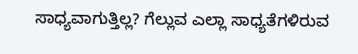ಸಾಧ್ಯವಾಗುತ್ತಿಲ್ಲ? ಗೆಲ್ಲುವ ಎಲ್ಲಾ ಸಾಧ್ಯತೆಗಳಿರುವ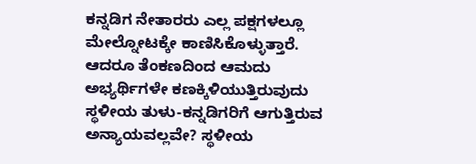ಕನ್ನಡಿಗ ನೇತಾರರು ಎಲ್ಲ ಪಕ್ಷಗಳಲ್ಲೂ ಮೇಲ್ನೋಟಕ್ಕೇ ಕಾಣಿಸಿಕೊಳ್ಳುತ್ತಾರೆ. ಆದರೂ ತೆಂಕಣದಿಂದ ಆಮದು ಅಭ್ಯರ್ಥಿಗಳೇ ಕಣಕ್ಕಿಳಿಯುತ್ತಿರುವುದು ಸ್ಥಳೀಯ ತುಳು-ಕನ್ನಡಿಗರಿಗೆ ಆಗುತ್ತಿರುವ ಅನ್ಯಾಯವಲ್ಲವೇ? ಸ್ಥಳೀಯ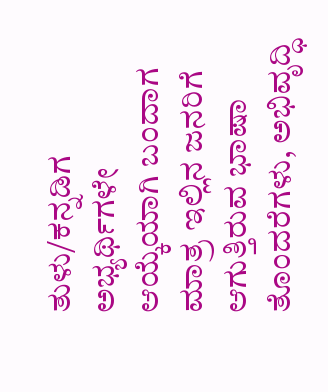ತುಳು/ಕನ್ನಡಿಗ ಅಭ್ಯರ್ಥಿಗಳೇ ಆಯ್ಕೆಯಾಗಿ ಬಂದಾಗ ಮಾತ್ರ ಇಲ್ಲಿನ ಜನರಿಗೆ ಆಗುತ್ತಿರುವ ಭಾಷಾ ತೊಂದರೆಗಳು, ಅಭಿವೃದ್ಧಿ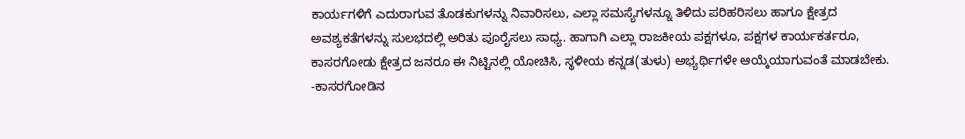ಕಾರ್ಯಗಳಿಗೆ ಎದುರಾಗುವ ತೊಡಕುಗಳನ್ನು ನಿವಾರಿಸಲು, ಎಲ್ಲಾ ಸಮಸ್ಯೆಗಳನ್ನೂ ತಿಳಿದು ಪರಿಹರಿಸಲು ಹಾಗೂ ಕ್ಷೇತ್ರದ ಅವಶ್ಯಕತೆಗಳನ್ನು ಸುಲಭದಲ್ಲಿ ಅರಿತು ಪೂರೈಸಲು ಸಾಧ್ಯ. ಹಾಗಾಗಿ ಎಲ್ಲಾ ರಾಜಕೀಯ ಪಕ್ಷಗಳೂ, ಪಕ್ಷಗಳ ಕಾರ್ಯಕರ್ತರೂ, ಕಾಸರಗೋಡು ಕ್ಷೇತ್ರದ ಜನರೂ ಈ ನಿಟ್ಟಿನಲ್ಲಿ ಯೋಚಿಸಿ, ಸ್ಥಳೀಯ ಕನ್ನಡ(ತುಳು) ಅಭ್ಯರ್ಥಿಗಳೇ ಆಯ್ಕೆಯಾಗುವಂತೆ ಮಾಡಬೇಕು.
-ಕಾಸರಗೋಡಿನ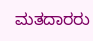ಮತದಾರರು